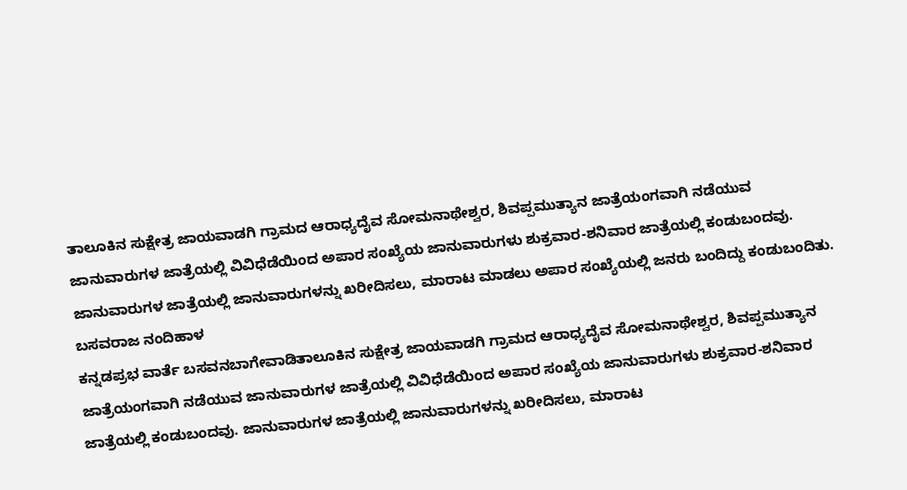ತಾಲೂಕಿನ ಸುಕ್ಷೇತ್ರ ಜಾಯವಾಡಗಿ ಗ್ರಾಮದ ಆರಾಧ್ಯದೈವ ಸೋಮನಾಥೇಶ್ವರ, ಶಿವಪ್ಪಮುತ್ಯಾನ ಜಾತ್ರೆಯಂಗವಾಗಿ ನಡೆಯುವ ಜಾನುವಾರುಗಳ ಜಾತ್ರೆಯಲ್ಲಿ ವಿವಿಧೆಡೆಯಿಂದ ಅಪಾರ ಸಂಖ್ಯೆಯ ಜಾನುವಾರುಗಳು ಶುಕ್ರವಾರ-ಶನಿವಾರ ಜಾತ್ರೆಯಲ್ಲಿ ಕಂಡುಬಂದವು. ಜಾನುವಾರುಗಳ ಜಾತ್ರೆಯಲ್ಲಿ ಜಾನುವಾರುಗಳನ್ನು ಖರೀದಿಸಲು, ಮಾರಾಟ ಮಾಡಲು ಅಪಾರ ಸಂಖ್ಯೆಯಲ್ಲಿ ಜನರು ಬಂದಿದ್ದು ಕಂಡುಬಂದಿತು.
ಬಸವರಾಜ ನಂದಿಹಾಳ
ಕನ್ನಡಪ್ರಭ ವಾರ್ತೆ ಬಸವನಬಾಗೇವಾಡಿತಾಲೂಕಿನ ಸುಕ್ಷೇತ್ರ ಜಾಯವಾಡಗಿ ಗ್ರಾಮದ ಆರಾಧ್ಯದೈವ ಸೋಮನಾಥೇಶ್ವರ, ಶಿವಪ್ಪಮುತ್ಯಾನ ಜಾತ್ರೆಯಂಗವಾಗಿ ನಡೆಯುವ ಜಾನುವಾರುಗಳ ಜಾತ್ರೆಯಲ್ಲಿ ವಿವಿಧೆಡೆಯಿಂದ ಅಪಾರ ಸಂಖ್ಯೆಯ ಜಾನುವಾರುಗಳು ಶುಕ್ರವಾರ-ಶನಿವಾರ ಜಾತ್ರೆಯಲ್ಲಿ ಕಂಡುಬಂದವು. ಜಾನುವಾರುಗಳ ಜಾತ್ರೆಯಲ್ಲಿ ಜಾನುವಾರುಗಳನ್ನು ಖರೀದಿಸಲು, ಮಾರಾಟ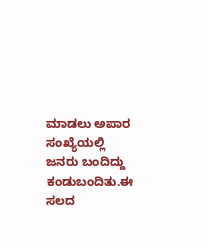ಮಾಡಲು ಅಪಾರ ಸಂಖ್ಯೆಯಲ್ಲಿ ಜನರು ಬಂದಿದ್ದು ಕಂಡುಬಂದಿತು.ಈ ಸಲದ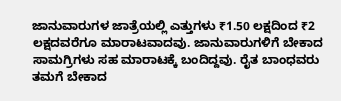ಜಾನುವಾರುಗಳ ಜಾತ್ರೆಯಲ್ಲಿ ಎತ್ತುಗಳು ₹1.50 ಲಕ್ಷದಿಂದ ₹2 ಲಕ್ಷದವರೆಗೂ ಮಾರಾಟವಾದವು. ಜಾನುವಾರುಗಳಿಗೆ ಬೇಕಾದ ಸಾಮಗ್ರಿಗಳು ಸಹ ಮಾರಾಟಕ್ಕೆ ಬಂದಿದ್ದವು. ರೈತ ಬಾಂಧವರು ತಮಗೆ ಬೇಕಾದ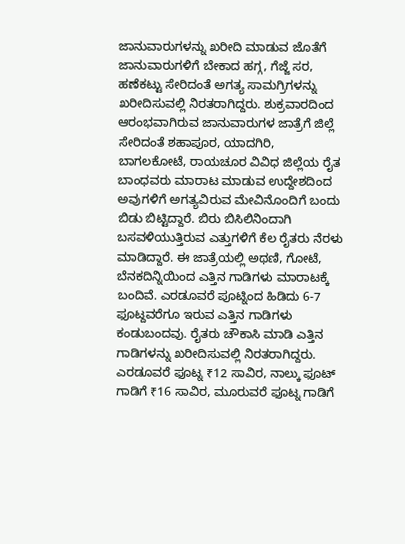ಜಾನುವಾರುಗಳನ್ನು ಖರೀದಿ ಮಾಡುವ ಜೊತೆಗೆ ಜಾನುವಾರುಗಳಿಗೆ ಬೇಕಾದ ಹಗ್ಗ, ಗೆಜ್ಜೆ ಸರ, ಹಣೆಕಟ್ಟು ಸೇರಿದಂತೆ ಅಗತ್ಯ ಸಾಮಗ್ರಿಗಳನ್ನು ಖರೀದಿಸುವಲ್ಲಿ ನಿರತರಾಗಿದ್ದರು. ಶುಕ್ರವಾರದಿಂದ ಆರಂಭವಾಗಿರುವ ಜಾನುವಾರುಗಳ ಜಾತ್ರೆಗೆ ಜಿಲ್ಲೆ ಸೇರಿದಂತೆ ಶಹಾಪೂರ, ಯಾದಗಿರಿ, ಬಾಗಲಕೋಟೆ, ರಾಯಚೂರ ವಿವಿಧ ಜಿಲ್ಲೆಯ ರೈತ ಬಾಂಧವರು ಮಾರಾಟ ಮಾಡುವ ಉದ್ದೇಶದಿಂದ ಅವುಗಳಿಗೆ ಅಗತ್ಯವಿರುವ ಮೇವಿನೊಂದಿಗೆ ಬಂದು ಬಿಡು ಬಿಟ್ಟಿದ್ದಾರೆ. ಬಿರು ಬಿಸಿಲಿನಿಂದಾಗಿ ಬಸವಳಿಯುತ್ತಿರುವ ಎತ್ತುಗಳಿಗೆ ಕೆಲ ರೈತರು ನೆರಳು ಮಾಡಿದ್ದಾರೆ. ಈ ಜಾತ್ರೆಯಲ್ಲಿ ಅಥಣಿ, ಗೋಟೆ, ಬೆನಕದಿನ್ನಿಯಿಂದ ಎತ್ತಿನ ಗಾಡಿಗಳು ಮಾರಾಟಕ್ಕೆ ಬಂದಿವೆ. ಎರಡೂವರೆ ಪೂಟ್ನಿಂದ ಹಿಡಿದು 6-7 ಫೂಟ್ದವರೆಗೂ ಇರುವ ಎತ್ತಿನ ಗಾಡಿಗಳು ಕಂಡುಬಂದವು. ರೈತರು ಚೌಕಾಸಿ ಮಾಡಿ ಎತ್ತಿನ ಗಾಡಿಗಳನ್ನು ಖರೀದಿಸುವಲ್ಲಿ ನಿರತರಾಗಿದ್ದರು. ಎರಡೂವರೆ ಫೂಟ್ನ ₹12 ಸಾವಿರ, ನಾಲ್ಕು ಫೂಟ್ ಗಾಡಿಗೆ ₹16 ಸಾವಿರ, ಮೂರುವರೆ ಫೂಟ್ನ ಗಾಡಿಗೆ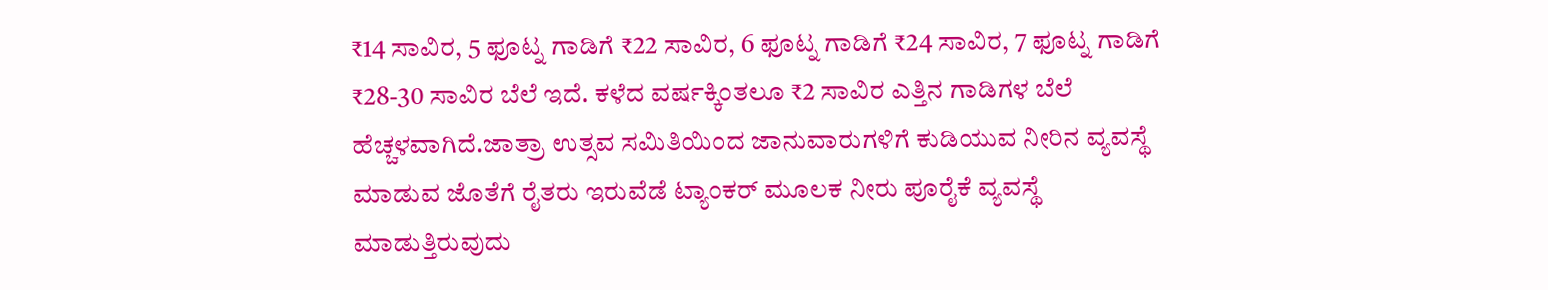₹14 ಸಾವಿರ, 5 ಫೂಟ್ನ ಗಾಡಿಗೆ ₹22 ಸಾವಿರ, 6 ಫೂಟ್ನ ಗಾಡಿಗೆ ₹24 ಸಾವಿರ, 7 ಫೂಟ್ನ ಗಾಡಿಗೆ ₹28-30 ಸಾವಿರ ಬೆಲೆ ಇದೆ. ಕಳೆದ ವರ್ಷಕ್ಕಿಂತಲೂ ₹2 ಸಾವಿರ ಎತ್ತಿನ ಗಾಡಿಗಳ ಬೆಲೆ ಹೆಚ್ಚಳವಾಗಿದೆ.ಜಾತ್ರಾ ಉತ್ಸವ ಸಮಿತಿಯಿಂದ ಜಾನುವಾರುಗಳಿಗೆ ಕುಡಿಯುವ ನೀರಿನ ವ್ಯವಸ್ಥೆ ಮಾಡುವ ಜೊತೆಗೆ ರೈತರು ಇರುವೆಡೆ ಟ್ಯಾಂಕರ್ ಮೂಲಕ ನೀರು ಪೂರೈಕೆ ವ್ಯವಸ್ಥೆ ಮಾಡುತ್ತಿರುವುದು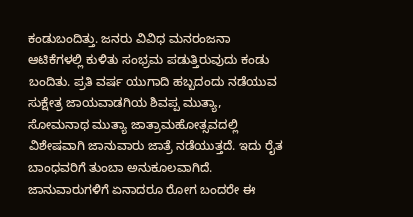ಕಂಡುಬಂದಿತ್ತು. ಜನರು ವಿವಿಧ ಮನರಂಜನಾ ಆಟಿಕೆಗಳಲ್ಲಿ ಕುಳಿತು ಸಂಭ್ರಮ ಪಡುತ್ತಿರುವುದು ಕಂಡು ಬಂದಿತು. ಪ್ರತಿ ವರ್ಷ ಯುಗಾದಿ ಹಬ್ಬದಂದು ನಡೆಯುವ ಸುಕ್ಷೇತ್ರ ಜಾಯವಾಡಗಿಯ ಶಿವಪ್ಪ ಮುತ್ಯಾ, ಸೋಮನಾಥ ಮುತ್ಯಾ ಜಾತ್ರಾಮಹೋತ್ಸವದಲ್ಲಿ ವಿಶೇಷವಾಗಿ ಜಾನುವಾರು ಜಾತ್ರೆ ನಡೆಯುತ್ತದೆ. ಇದು ರೈತ ಬಾಂಧವರಿಗೆ ತುಂಬಾ ಅನುಕೂಲವಾಗಿದೆ. ಜಾನುವಾರುಗಳಿಗೆ ಏನಾದರೂ ರೋಗ ಬಂದರೇ ಈ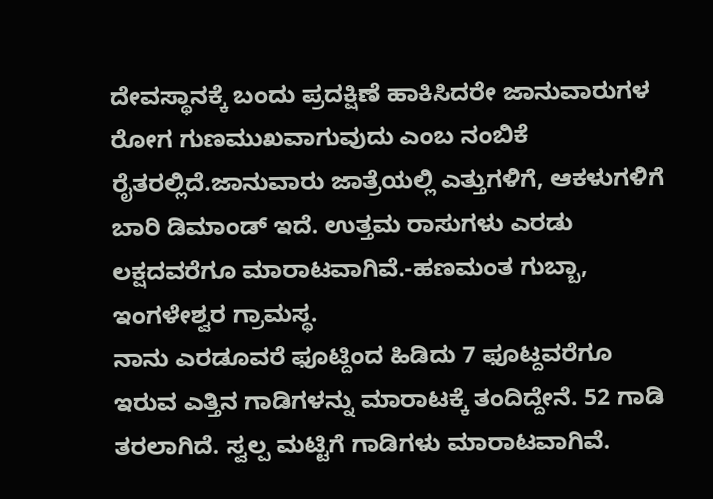ದೇವಸ್ಥಾನಕ್ಕೆ ಬಂದು ಪ್ರದಕ್ಷಿಣೆ ಹಾಕಿಸಿದರೇ ಜಾನುವಾರುಗಳ ರೋಗ ಗುಣಮುಖವಾಗುವುದು ಎಂಬ ನಂಬಿಕೆ ರೈತರಲ್ಲಿದೆ.ಜಾನುವಾರು ಜಾತ್ರೆಯಲ್ಲಿ ಎತ್ತುಗಳಿಗೆ, ಆಕಳುಗಳಿಗೆ ಬಾರಿ ಡಿಮಾಂಡ್ ಇದೆ. ಉತ್ತಮ ರಾಸುಗಳು ಎರಡು ಲಕ್ಷದವರೆಗೂ ಮಾರಾಟವಾಗಿವೆ.-ಹಣಮಂತ ಗುಬ್ಬಾ, ಇಂಗಳೇಶ್ವರ ಗ್ರಾಮಸ್ಥ.
ನಾನು ಎರಡೂವರೆ ಫೂಟ್ದಿಂದ ಹಿಡಿದು 7 ಫೂಟ್ದವರೆಗೂ ಇರುವ ಎತ್ತಿನ ಗಾಡಿಗಳನ್ನು ಮಾರಾಟಕ್ಕೆ ತಂದಿದ್ದೇನೆ. 52 ಗಾಡಿ ತರಲಾಗಿದೆ. ಸ್ವಲ್ಪ ಮಟ್ಟಿಗೆ ಗಾಡಿಗಳು ಮಾರಾಟವಾಗಿವೆ.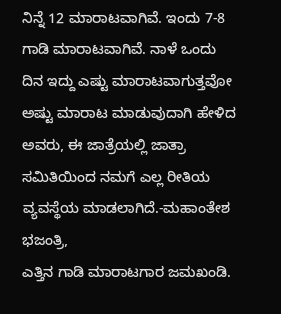ನಿನ್ನೆ 12 ಮಾರಾಟವಾಗಿವೆ. ಇಂದು 7-8 ಗಾಡಿ ಮಾರಾಟವಾಗಿವೆ. ನಾಳೆ ಒಂದು ದಿನ ಇದ್ದು ಎಷ್ಟು ಮಾರಾಟವಾಗುತ್ತವೋ ಅಷ್ಟು ಮಾರಾಟ ಮಾಡುವುದಾಗಿ ಹೇಳಿದ ಅವರು, ಈ ಜಾತ್ರೆಯಲ್ಲಿ ಜಾತ್ರಾ ಸಮಿತಿಯಿಂದ ನಮಗೆ ಎಲ್ಲ ರೀತಿಯ ವ್ಯವಸ್ಥೆಯ ಮಾಡಲಾಗಿದೆ.-ಮಹಾಂತೇಶ ಭಜಂತ್ರಿ,
ಎತ್ತಿನ ಗಾಡಿ ಮಾರಾಟಗಾರ ಜಮಖಂಡಿ.